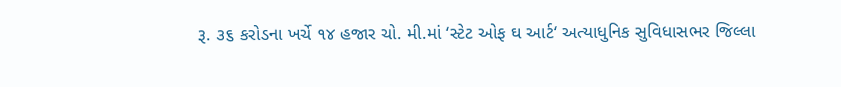રૂ. ૩૬ કરોડના ખર્ચે ૧૪ હજાર ચો. મી.માં ‘સ્ટેટ ઓફ ઘ આર્ટ‘ અત્યાધુનિક સુવિધાસભર જિલ્લા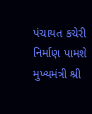પંચાયત કચેરી નિર્માણ પામશે મુખ્યમંત્રી શ્રી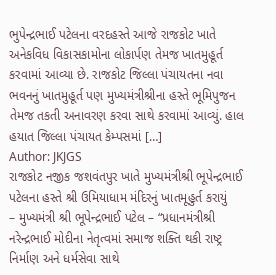ભુપેન્દ્રભાઈ પટેલના વરદહસ્તે આજે રાજકોટ ખાતે અનેકવિધ વિકાસકામોના લોકાર્પણ તેમજ ખાતમુહૂર્ત કરવામાં આવ્યા છે. રાજકોટ જિલ્લા પંચાયતના નવા ભવનનું ખાતમુહૂર્ત પણ મુખ્યમંત્રીશ્રીના હસ્તે ભૂમિપુજન તેમજ તકતી અનાવરણ કરવા સાથે કરવામાં આવ્યું. હાલ હયાત જિલ્લા પંચાયત કેમ્પસમાં […]
Author: JKJGS
રાજકોટ નજીક જશવંતપુર ખાતે મુખ્યમંત્રીશ્રી ભૂપેન્દ્રભાઈ પટેલના હસ્તે શ્રી ઉમિયાધામ મંદિરનું ખાતમૂહુર્ત કરાયું
– મુખ્યમંત્રી શ્રી ભૂપેન્દ્રભાઈ પટેલ – “પ્રધાનમંત્રીશ્રી નરેન્દ્રભાઈ મોદીના નેતૃત્વમાં સમાજ શક્તિ થકી રાષ્ટ્ર નિર્માણ અને ધર્મસેવા સાથે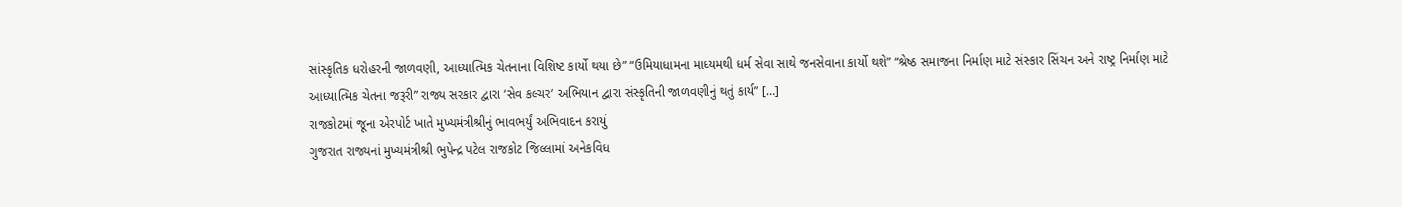સાંસ્કૃતિક ધરોહરની જાળવણી, આધ્યાત્મિક ચેતનાના વિશિષ્ટ કાર્યો થયા છે” “ઉમિયાધામના માધ્યમથી ધર્મ સેવા સાથે જનસેવાના કાર્યો થશે” “શ્રેષ્ઠ સમાજના નિર્માણ માટે સંસ્કાર સિંચન અને રાષ્ટ્ર નિર્માણ માટે આધ્યાત્મિક ચેતના જરૂરી” રાજ્ય સરકાર દ્વારા ‘સેવ કલ્ચર‘ અભિયાન દ્વારા સંસ્કૃતિની જાળવણીનું થતું કાર્ય” […]
રાજકોટમાં જૂના એરપોર્ટ ખાતે મુખ્યમંત્રીશ્રીનું ભાવભર્યું અભિવાદન કરાયું
ગુજરાત રાજ્યનાં મુખ્યમંત્રીશ્રી ભુપેન્દ્ર પટેલ રાજકોટ જિલ્લામાં અનેકવિધ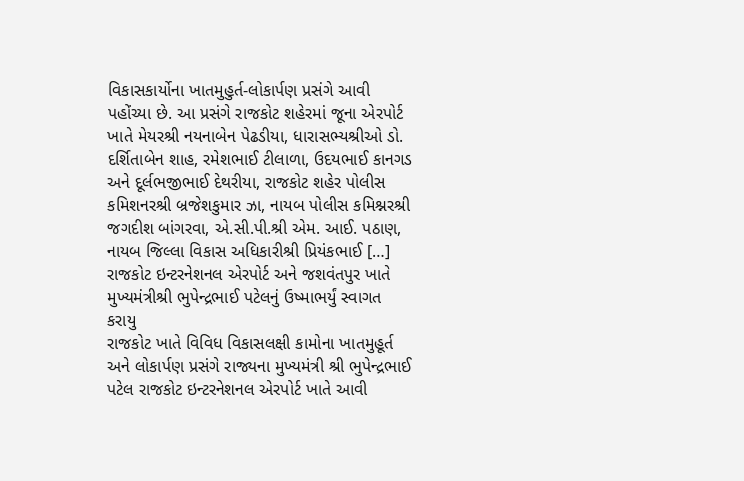વિકાસકાર્યોના ખાતમુહુર્ત-લોકાર્પણ પ્રસંગે આવી પહોંચ્યા છે. આ પ્રસંગે રાજકોટ શહેરમાં જૂના એરપોર્ટ ખાતે મેયરશ્રી નયનાબેન પેઢડીયા, ધારાસભ્યશ્રીઓ ડો. દર્શિતાબેન શાહ, રમેશભાઈ ટીલાળા, ઉદયભાઈ કાનગડ અને દૂર્લભજીભાઈ દેથરીયા, રાજકોટ શહેર પોલીસ કમિશનરશ્રી બ્રજેશકુમાર ઝા, નાયબ પોલીસ કમિશ્નરશ્રી જગદીશ બાંગરવા, એ.સી.પી.શ્રી એમ. આઈ. પઠાણ, નાયબ જિલ્લા વિકાસ અધિકારીશ્રી પ્રિયંકભાઈ […]
રાજકોટ ઇન્ટરનેશનલ એરપોર્ટ અને જશવંતપુર ખાતે મુખ્યમંત્રીશ્રી ભુપેન્દ્રભાઈ પટેલનું ઉષ્માભર્યું સ્વાગત કરાયુ
રાજકોટ ખાતે વિવિધ વિકાસલક્ષી કામોના ખાતમુહૂર્ત અને લોકાર્પણ પ્રસંગે રાજ્યના મુખ્યમંત્રી શ્રી ભુપેન્દ્રભાઈ પટેલ રાજકોટ ઇન્ટરનેશનલ એરપોર્ટ ખાતે આવી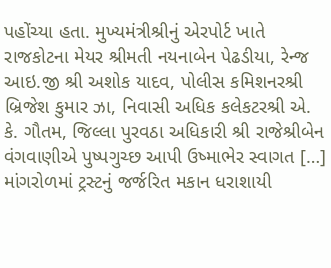પહોંચ્યા હતા. મુખ્યમંત્રીશ્રીનું એરપોર્ટ ખાતે રાજકોટના મેયર શ્રીમતી નયનાબેન પેઢડીયા, રેન્જ આઇ.જી શ્રી અશોક યાદવ, પોલીસ કમિશનરશ્રી બ્રિજેશ કુમાર ઝા, નિવાસી અધિક કલેકટરશ્રી એ. કે. ગૌતમ, જિલ્લા પુરવઠા અધિકારી શ્રી રાજેશ્રીબેન વંગવાણીએ પુષ્પગુચ્છ આપી ઉષ્માભેર સ્વાગત […]
માંગરોળમાં ટ્રસ્ટનું જર્જરિત મકાન ધરાશાયી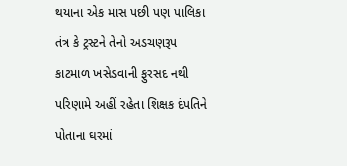થયાના એક માસ પછી પણ પાલિકા તંત્ર કે ટ્રસ્ટને તેનો અડચણરૂપ કાટમાળ ખસેડવાની ફુરસદ નથી
પરિણામે અહીં રહેતા શિક્ષક દંપતિને પોતાના ઘરમાં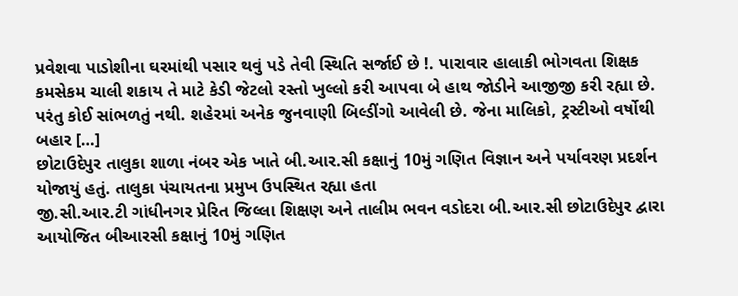પ્રવેશવા પાડોશીના ઘરમાંથી પસાર થવું પડે તેવી સ્થિતિ સર્જાઈ છે !. પારાવાર હાલાકી ભોગવતા શિક્ષક કમસેકમ ચાલી શકાય તે માટે કેડી જેટલો રસ્તો ખુલ્લો કરી આપવા બે હાથ જોડીને આજીજી કરી રહ્યા છે. પરંતુ કોઈ સાંભળતું નથી. શહેરમાં અનેક જુનવાણી બિલ્ડીંગો આવેલી છે. જેના માલિકો, ટ્રસ્ટીઓ વર્ષોથી બહાર […]
છોટાઉદેપુર તાલુકા શાળા નંબર એક ખાતે બી.આર.સી કક્ષાનું 10મું ગણિત વિજ્ઞાન અને પર્યાવરણ પ્રદર્શન યોજાયું હતું. તાલુકા પંચાયતના પ્રમુખ ઉપસ્થિત રહ્યા હતા
જી.સી.આર.ટી ગાંધીનગર પ્રેરિત જિલ્લા શિક્ષણ અને તાલીમ ભવન વડોદરા બી.આર.સી છોટાઉદેપુર દ્વારા આયોજિત બીઆરસી કક્ષાનું 10મું ગણિત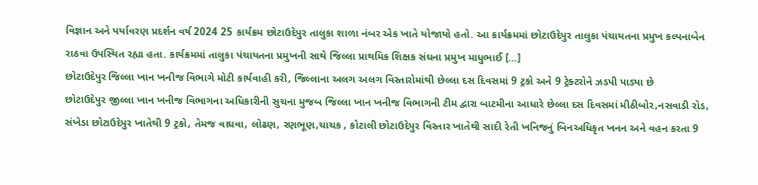વિજ્ઞાન અને પર્યાવરણ પ્રદર્શન વર્ષ 2024 25 કાર્યક્રમ છોટાઉદેપુર તાલુકા શાળા નંબર એક ખાતે યોજાયો હતો. આ કાર્યક્રમમાં છોટાઉદેપુર તાલુકા પંચાયતના પ્રમુખ કલ્પનાબેન રાઠવા ઉપસ્થિત રહ્યા હતા. કાર્યક્રમમાં તાલુકા પંચાયતના પ્રમુખની સાથે જિલ્લા પ્રાથમિક શિક્ષક સંઘના પ્રમુખ માધુભાઈ […]
છોટાઉદેપુર જિલ્લા ખાન ખનીજ વિભાગે મોટી કાર્યવાહી કરી, જિલ્લાના અલગ અલગ વિસ્તારોમાંથી છેલ્લા દસ દિવસમાં 9 ટ્રકો અને 9 ટ્રેક્ટરોને ઝડપી પાડ્યા છે
છોટાઉદેપુર જીલ્લા ખાન ખનીજ વિભાગના અધિકારીની સુચના મુજબ જિલ્લા ખાન ખનીજ વિભાગની ટીમ દ્વારા બાટમીના આધારે છેલ્લા દસ દિવસમાં મીઠીબોર,નસવાડી રોડ, સંખેડા છોટાઉદેપુર ખાતેથી 9 ટ્રકો, તેમજ વાઘવા, લોઢણ, રણભૂણ,ચાચક , કોટાલી છોટાઉદેપુર વિસ્તાર ખાતેથી સાદી રેતી ખનિજનું બિનઅધિકૃત ખનન અને વહન કરતા 9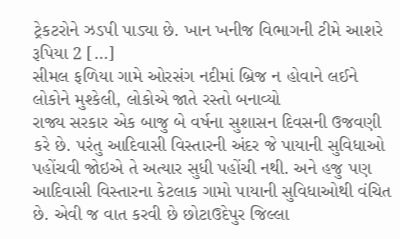ટ્રેકટરોને ઝડપી પાડ્યા છે. ખાન ખનીજ વિભાગની ટીમે આશરે રૂપિયા 2 […]
સીમલ ફળિયા ગામે ઓરસંગ નદીમાં બ્રિજ ન હોવાને લઈને લોકોને મુશ્કેલી, લોકોએ જાતે રસ્તો બનાવ્યો
રાજ્ય સરકાર એક બાજુ બે વર્ષના સુશાસન દિવસની ઉજવણી કરે છે. પરંતુ આદિવાસી વિસ્તારની અંદર જે પાયાની સુવિધાઓ પહોંચવી જોઇએ તે અત્યાર સુધી પહોંચી નથી. અને હજુ પણ આદિવાસી વિસ્તારના કેટલાક ગામો પાયાની સુવિધાઓથી વંચિત છે. એવી જ વાત કરવી છે છોટાઉદેપુર જિલ્લા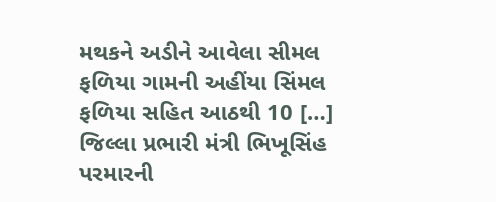મથકને અડીને આવેલા સીમલ ફળિયા ગામની અહીંયા સિંમલ ફળિયા સહિત આઠથી 10 […]
જિલ્લા પ્રભારી મંત્રી ભિખૂસિંહ પરમારની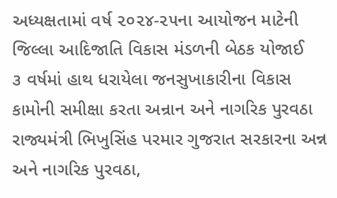અધ્યક્ષતામાં વર્ષ ૨૦૨૪-૨૫ના આયોજન માટેની જિલ્લા આદિજાતિ વિકાસ મંડળની બેઠક યોજાઈ
૩ વર્ષમાં હાથ ધરાયેલા જનસુખાકારીના વિકાસ કામોની સમીક્ષા કરતા અન્રાન અને નાગરિક પુરવઠા રાજ્યમંત્રી ભિખુસિંહ પરમાર ગુજરાત સરકારના અન્ન અને નાગરિક પુરવઠા,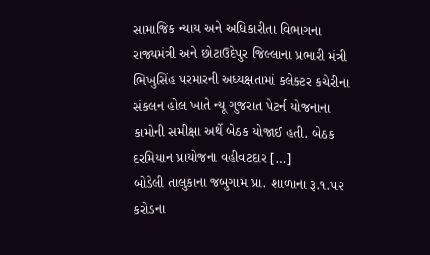સામાજિક ન્યાય અને અધિકારીતા વિભાગના રાજ્યમંત્રી અને છોટાઉદેપુર જિલ્લાના પ્રભારી મંત્રી ભિખુસિંહ પરમારની અધ્યક્ષતામાં કલેક્ટર કચેરીના સંકલન હોલ ખાતે ન્યૂ ગુજરાત પેટર્ન યોજનાના કામોની સમીક્ષા અર્થે બેઠક યોજાઈ હતી. બેઠક દરમિયાન પ્રાયોજના વહીવટદાર […]
બોડેલી તાલુકાના જબુગામ પ્રા. શાળાના રૂ.૧.૫૨ કરોડના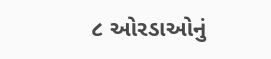૮ ઓરડાઓનું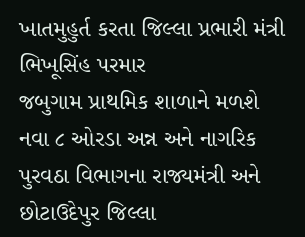ખાતમુહુર્ત કરતા જિલ્લા પ્રભારી મંત્રી ભિખૂસિંહ પરમાર
જબુગામ પ્રાથમિક શાળાને મળશે નવા ૮ ઓરડા અન્ન અને નાગરિક પુરવઠા વિભાગના રાજ્યમંત્રી અને છોટાઉદેપુર જિલ્લા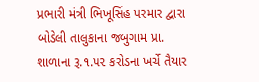પ્રભારી મંત્રી ભિખૂસિંહ પરમાર દ્વારા બોડેલી તાલુકાના જબુગામ પ્રા. શાળાના રૂ.૧.૫૨ કરોડના ખર્ચે તૈયાર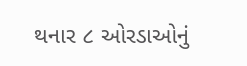થનાર ૮ ઓરડાઓનું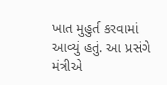ખાત મુહુર્ત કરવામાં આવ્યું હતું. આ પ્રસંગે મંત્રીએ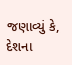જણાવ્યું કે, દેશના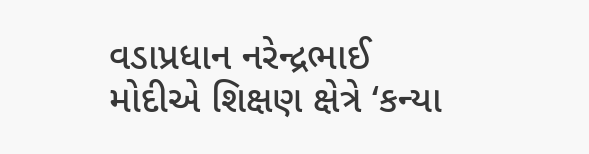વડાપ્રધાન નરેન્દ્રભાઈ મોદીએ શિક્ષણ ક્ષેત્રે ‘કન્યા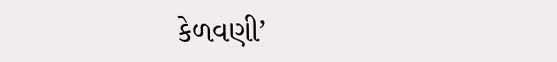કેળવણી’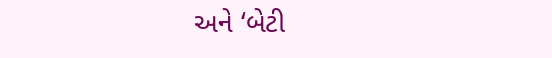અને ‘બેટી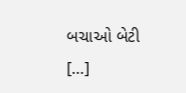બચાઓ બેટી […]